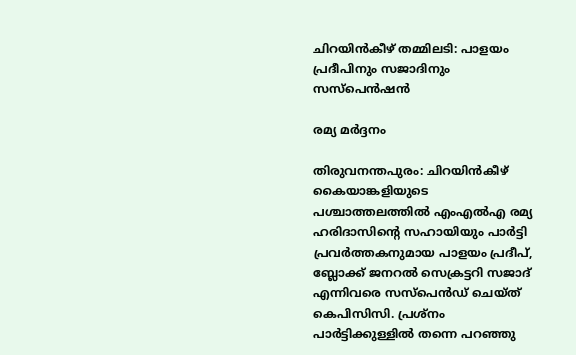ചിറയിൻകീഴ് തമ്മിലടി: പാളയം പ്രദീപിനും സജാദിനും സസ്പെൻഷൻ

രമ്യ മർദ്ദനം

തിരുവനന്തപുരം: ചിറയിൻകീഴ് കൈയാങ്കളിയുടെ പശ്ചാത്തലത്തിൽ ‌എംഎൽഎ രമ്യ ഹരിദാസിന്‍റെ സഹായിയും പാർട്ടി പ്രവർത്തകനുമായ പാളയം പ്രദീപ്, ബ്ലോക്ക് ജനറൽ സെക്രട്ടറി സജാദ് എന്നിവരെ സസ്പെൻഡ് ചെയ്ത് കെപിസിസി. പ്രശ്നം പാർട്ടിക്കുള്ളിൽ തന്നെ പറഞ്ഞു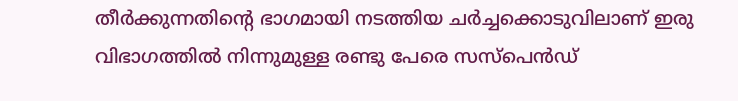തീർക്കുന്നതിന്‍റെ ഭാഗമായി നടത്തിയ ചർച്ചക്കൊടുവിലാണ് ഇരു വിഭാഗത്തിൽ നിന്നുമുള്ള രണ്ടു പേരെ സസ്പെൻഡ്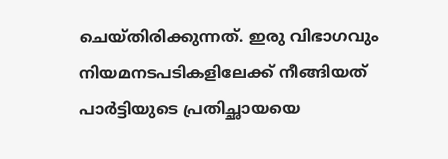ചെയ്തിരിക്കുന്നത്. ഇരു വിഭാഗവും നിയമനടപടികളിലേക്ക് നീങ്ങിയത് പാർട്ടിയുടെ പ്രതിച്ഛായയെ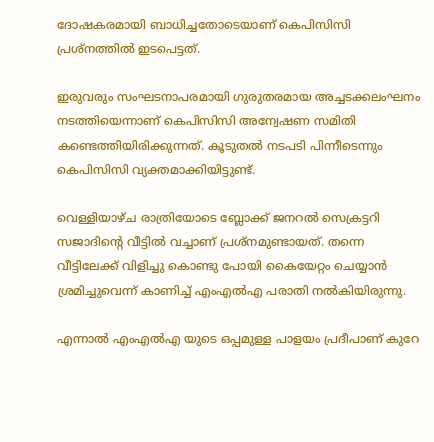ദോഷകരമായി ബാധിച്ചതോടെയാണ് കെപിസിസി പ്രശ്നത്തിൽ ഇടപെട്ടത്.

ഇരുവരും സംഘടനാപരമായി ഗുരുതരമായ അച്ചടക്കലംഘനം നടത്തിയെന്നാണ് കെപിസിസി അന്വേഷണ സമ‌ിതി കണ്ടെത്തിയിരിക്കുന്നത്. കൂടുതൽ നടപടി പിന്നീടെന്നും കെപിസിസി വ്യക്തമാക്കിയിട്ടുണ്ട്.

വെള്ളിയാഴ്ച രാത്രിയോടെ ബ്ലോക്ക് ജനറൽ സെക്രട്ടറി സജാദിന്‍റെ വീട്ടിൽ വച്ചാണ് പ്രശ്നമുണ്ടായത്. തന്നെ വീട്ടിലേക്ക് വിളിച്ചു കൊണ്ടു പോയി കൈയേറ്റം ചെയ്യാൻ ശ്രമിച്ചുവെന്ന് കാണിച്ച് എംഎൽഎ പരാതി നൽകിയിരുന്നു.

എന്നാൽ എംഎൽഎ യുടെ ഒപ്പമുള്ള പാളയം പ്രദീപാണ് കുറേ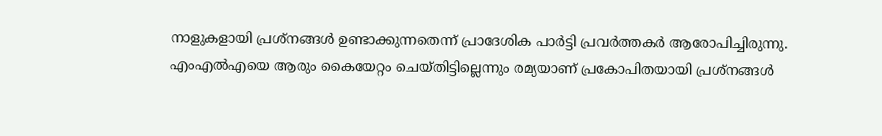നാളുകളായി പ്രശ്നങ്ങൾ ഉണ്ടാക്കുന്നതെന്ന് പ്രാദേശിക പാർട്ടി പ്രവർത്തകർ ആരോപിച്ചിരുന്നു. എംഎൽഎയെ ആരും കൈയേറ്റം ചെയ്തിട്ടില്ലെന്നും രമ്യയാണ് പ്രകോപിതയായി പ്രശ്നങ്ങൾ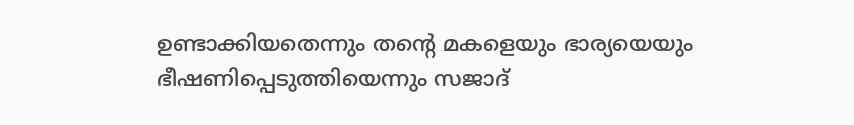ഉണ്ടാക്കിയതെന്നും തന്‍റെ മകളെയും ഭാര്യയെയും ഭീഷണിപ്പെടുത്തിയെന്നും സജാദ്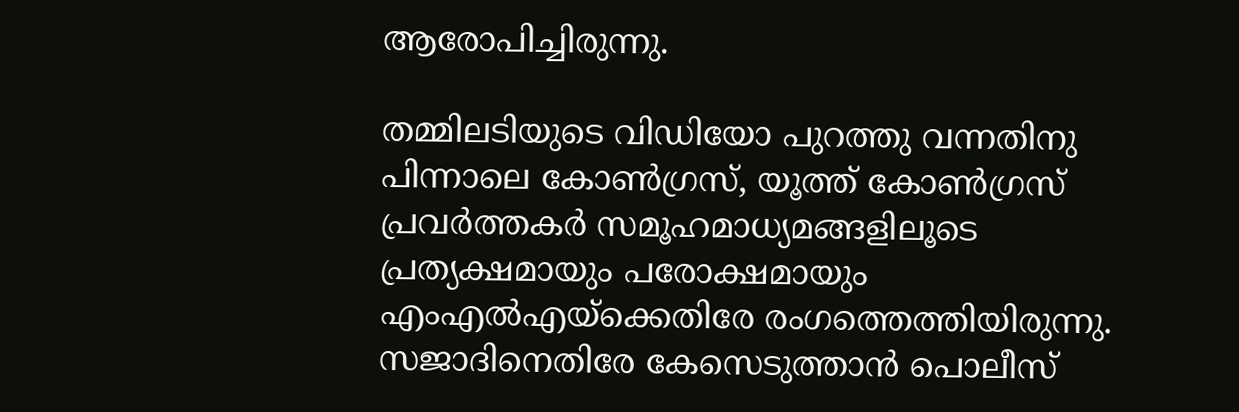ആരോപിച്ചിരുന്നു.

തമ്മിലടിയുടെ വിഡിയോ പുറത്തു വന്നതിനു പിന്നാലെ കോൺഗ്രസ്, യൂത്ത് കോൺഗ്രസ് പ്രവർത്തകർ സമൂഹമാധ്യമങ്ങളിലൂടെ പ്രത്യക്ഷമായും പരോക്ഷമായും എംഎൽഎയ്ക്കെതിരേ രംഗത്തെത്തിയിരുന്നു. സജാദിനെതിരേ കേസെടുത്താൻ പൊലീസ്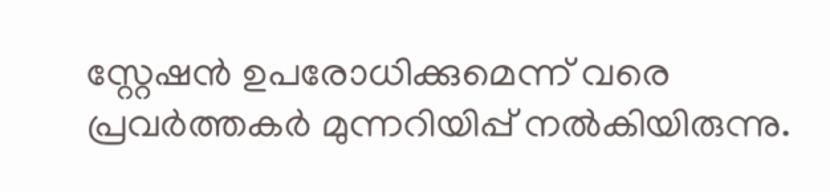സ്റ്റേഷൻ ഉപരോധിക്കുമെന്ന് വരെ പ്രവർത്തകർ മുന്നറിയിപ്പ് നൽകിയിരുന്നു.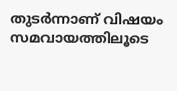തുടർന്നാണ് വിഷയം സമവായത്തിലൂടെ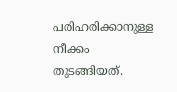പരിഹരിക്കാനുള്ള നീക്കം തുടങ്ങിയത്.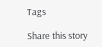Tags

Share this story